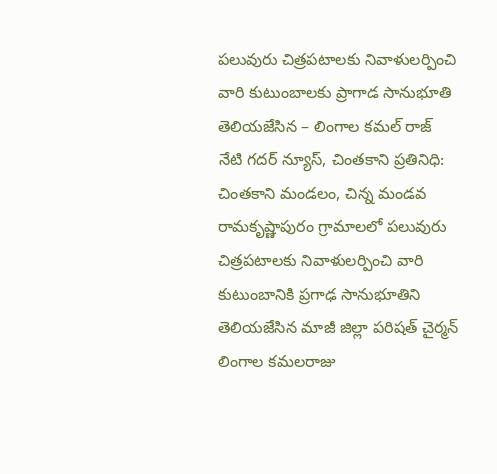పలువురు చిత్రపటాలకు నివాళులర్పించి వారి కుటుంబాలకు ప్రాగాడ సానుభూతి తెలియజేసిన – లింగాల కమల్ రాజ్
నేటి గదర్ న్యూస్, చింతకాని ప్రతినిధి:
చింతకాని మండలం, చిన్న మండవ రామకృష్ణాపురం గ్రామాలలో పలువురు చిత్రపటాలకు నివాళులర్పించి వారి కుటుంబానికి ప్రగాఢ సానుభూతిని తెలియజేసిన మాజీ జిల్లా పరిషత్ చైర్మన్ లింగాల కమలరాజు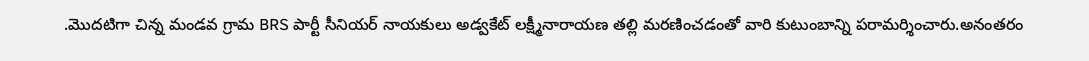.మొదటిగా చిన్న మండవ గ్రామ BRS పార్టీ సీనియర్ నాయకులు అడ్వకేట్ లక్ష్మీనారాయణ తల్లి మరణించడంతో వారి కుటుంబాన్ని పరామర్శించారు.అనంతరం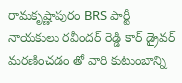రామకృష్ణాపురం BRS పార్టీ నాయకులు రవీందర్ రెడ్డి కార్ డ్రైవర్ మరణించడం తో వారి కుటుంబాన్ని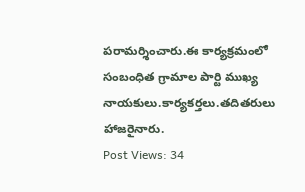పరామర్శించారు.ఈ కార్యక్రమంలో సంబంధిత గ్రామాల పార్టి ముఖ్య నాయకులు.కార్యకర్తలు.తదితరులు హాజరైనారు.
Post Views: 34